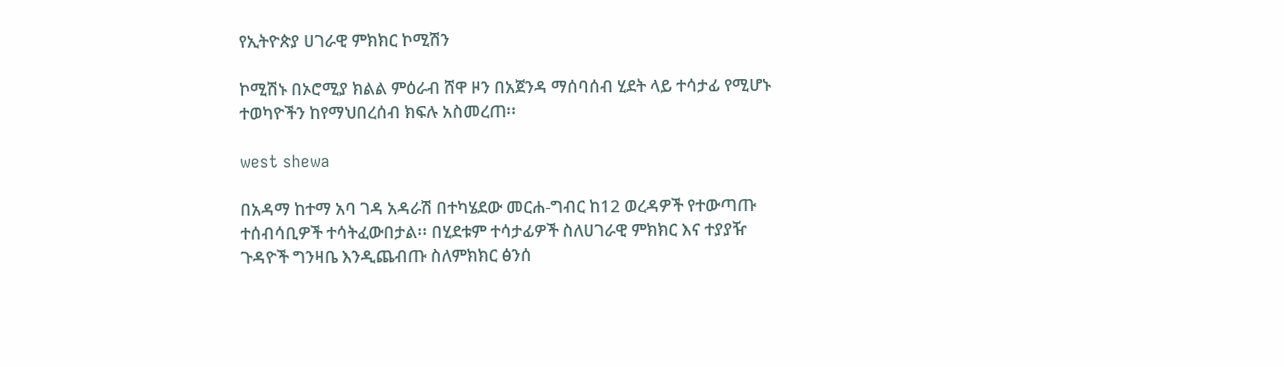የኢትዮጵያ ሀገራዊ ምክክር ኮሚሽን

ኮሚሽኑ በኦሮሚያ ክልል ምዕራብ ሸዋ ዞን በአጀንዳ ማሰባሰብ ሂደት ላይ ተሳታፊ የሚሆኑ ተወካዮችን ከየማህበረሰብ ክፍሉ አስመረጠ፡፡

west shewa

በአዳማ ከተማ አባ ገዳ አዳራሽ በተካሄደው መርሐ-ግብር ከ12 ወረዳዎች የተውጣጡ ተሰብሳቢዎች ተሳትፈውበታል፡፡ በሂደቱም ተሳታፊዎች ስለሀገራዊ ምክክር እና ተያያዥ ጉዳዮች ግንዛቤ እንዲጨብጡ ስለምክክር ፅንሰ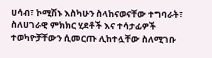ሀሳብ፣ ኮሚሽኑ እስካሁን ስላከናወናቸው ተግባራት፣ ስለሀገራዊ ምክክር ሂደቶች እና ተሳታፊዎች ተወካዮቻቸውን ሲመርጡ ሊከተሏቸው ስለሚገቡ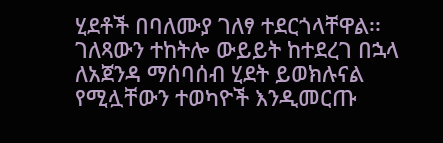ሂደቶች በባለሙያ ገለፃ ተደርጎላቸዋል፡፡ ገለጻውን ተከትሎ ውይይት ከተደረገ በኋላ ለአጀንዳ ማሰባሰብ ሂደት ይወክሉናል የሚሏቸውን ተወካዮች እንዲመርጡ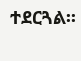ተደርጓል፡፡